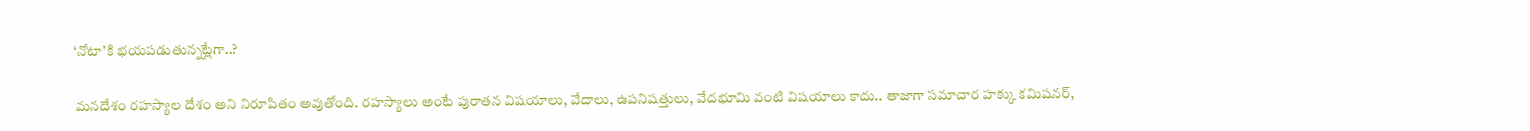‘నోటా’కి భయపడుతున్నట్లేగా..?

మనదేశం రహస్యాల దేశం అని నిరూపితం అవుతోంది. రహస్యాలు అంటే పురాతన విషయాలు, వేదాలు, ఉపనిషత్తులు, వేదభూమి వంటి విషయాలు కాదు.. తాజాగా సమాచార హక్కు కమిషనర్‌,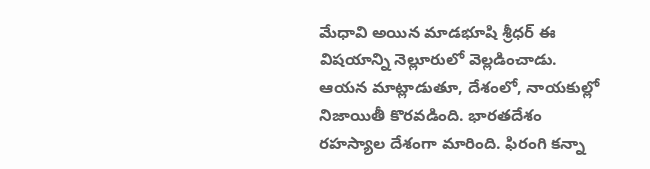మేధావి అయిన మాడభూషి శ్రీధర్‌ ఈ విషయాన్ని నెల్లూరులో వెల్లడించాడు. ఆయన మాట్లాడుతూ, దేశంలో, నాయకుల్లో నిజాయితీ కొరవడింది. భారతదేశం రహస్యాల దేశంగా మారింది. ఫిరంగి కన్నా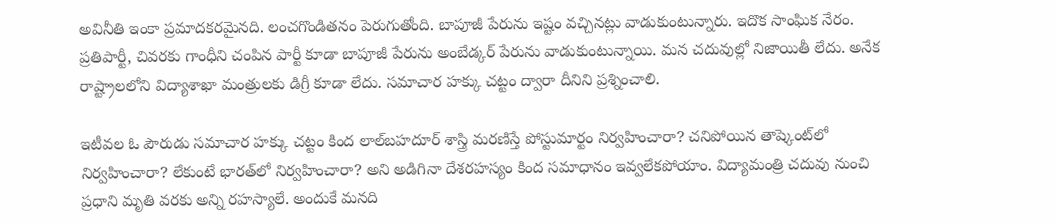అవినీతి ఇంకా ప్రమాదకరమైనది. లంచగొండితనం పెరుగుతోంది. బాపూజీ పేరును ఇష్టం వచ్చినట్లు వాడుకుంటున్నారు. ఇదొక సాంఘిక నేరం. ప్రతిపార్టీ, చివరకు గాంధీని చంపిన పార్టీ కూడా బాపూజీ పేరును అంబేడ్కర్‌ పేరును వాడుకుంటున్నాయి. మన చదువుల్లో నిజాయితీ లేదు. అనేక రాష్ట్రాలలోని విద్యాశాఖా మంత్రులకు డిగ్రీ కూడా లేదు. సమాచార హక్కు చట్టం ద్వారా దీనిని ప్రశ్నించాలి.

ఇటీవల ఓ పౌరుడు సమాచార హక్కు చట్టం కింద లాల్‌బహదూర్‌ శాస్త్రి మరణిస్తే పోస్టుమార్టం నిర్వహించారా? చనిపోయిన తాష్కెంట్‌లో నిర్వహించారా? లేకుంటే భారత్‌లో నిర్వహించారా? అని అడిగినా దేశరహస్యం కింద సమాధానం ఇవ్వలేకపోయాం. విద్యామంత్రి చదువు నుంచి ప్రధాని మృతి వరకు అన్ని రహస్యాలే. అందుకే మనది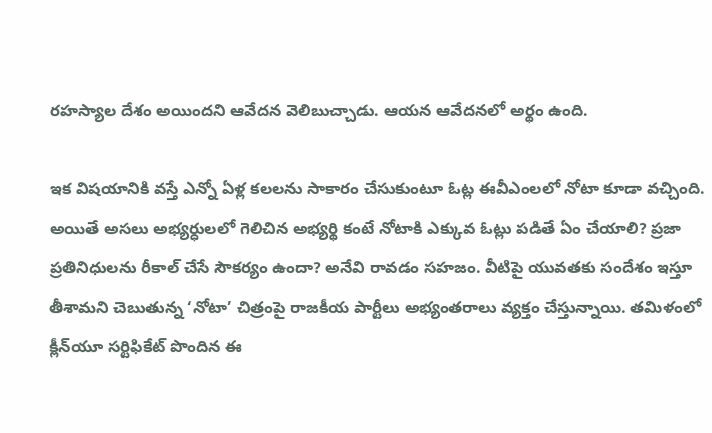రహస్యాల దేశం అయిందని ఆవేదన వెలిబుచ్చాడు. ఆయన ఆవేదనలో అర్థం ఉంది.

ఇక విషయానికి వస్తే ఎన్నో ఏళ్ల కలలను సాకారం చేసుకుంటూ ఓట్ల ఈవీఎంలలో నోటా కూడా వచ్చింది. అయితే అసలు అభ్యర్ధులలో గెలిచిన అభ్యర్థి కంటే నోటాకి ఎక్కువ ఓట్లు పడితే ఏం చేయాలి? ప్రజా ప్రతినిధులను రీకాల్‌ చేసే సౌకర్యం ఉందా? అనేవి రావడం సహజం. వీటిపై యువతకు సందేశం ఇస్తూ తీశామని చెబుతున్న ‘నోటా’ చిత్రంపై రాజకీయ పార్టీలు అభ్యంతరాలు వ్యక్తం చేస్తున్నాయి. తమిళంలో క్లీన్‌యూ సర్టిఫికేట్‌ పొందిన ఈ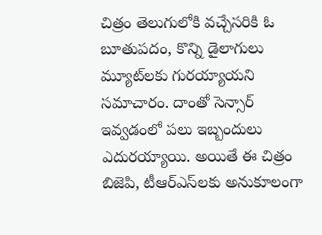చిత్రం తెలుగులోకి వచ్చేసరికి ఓ బూతుపదం, కొన్ని డైలాగులు మ్యూట్‌లకు గురయ్యాయని సమాచారం. దాంతో సెన్సార్‌ ఇవ్వడంలో పలు ఇబ్బందులు ఎదురయ్యాయి. అయితే ఈ చిత్రం బిజెపి, టీఆర్‌ఎస్‌లకు అనుకూలంగా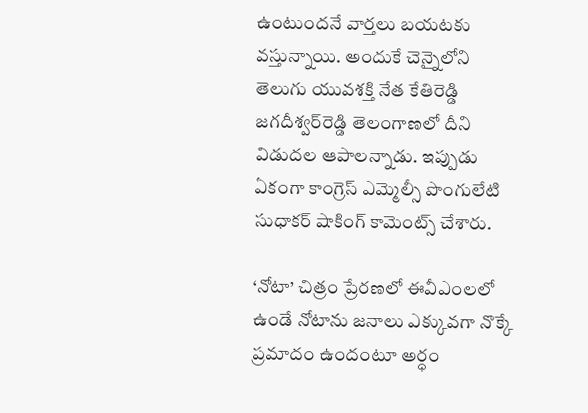ఉంటుందనే వార్తలు బయటకు వస్తున్నాయి. అందుకే చెన్నైలోని తెలుగు యువశక్తి నేత కేతిరెడ్డి జగదీశ్వర్‌రెడ్డి తెలంగాణలో దీని విడుదల ఆపాలన్నాడు. ఇప్పుడు ఏకంగా కాంగ్రెస్‌ ఎమ్మెల్సీ పొంగులేటి సుధాకర్‌ షాకింగ్‌ కామెంట్స్‌ చేశారు.

‘నోటా’ చిత్రం ప్రేరణలో ఈవీఎంలలో ఉండే నోటాను జనాలు ఎక్కువగా నొక్కే ప్రమాదం ఉందంటూ అర్ధం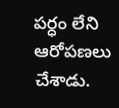పర్ధం లేని ఆరోపణలు చేశాడు.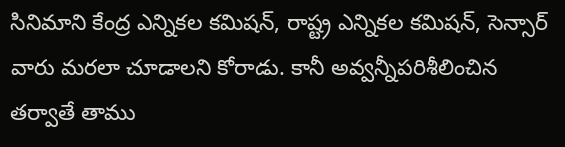సినిమాని కేంద్ర ఎన్నికల కమిషన్‌, రాష్ట్ర ఎన్నికల కమిషన్‌, సెన్సార్‌ వారు మరలా చూడాలని కోరాడు. కానీ అవ్వన్నీపరిశీలించిన తర్వాతే తాము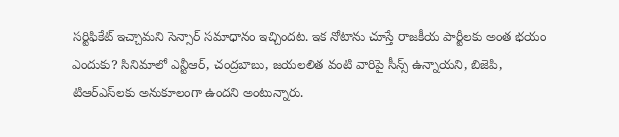సర్టిఫికేట్‌ ఇచ్చామని సెన్సార్‌ సమాధానం ఇచ్చిందట. ఇక నోటాను చూస్తే రాజకీయ పార్టీలకు అంత భయం ఎందుకు? సినిమాలో ఎన్టీఆర్‌, చంద్రబాబు, జయలలిత వంటి వారిపై సీన్స్‌ ఉన్నాయని, బిజెపి, టిఆర్‌ఎస్‌లకు అనుకూలంగా ఉందని అంటున్నారు.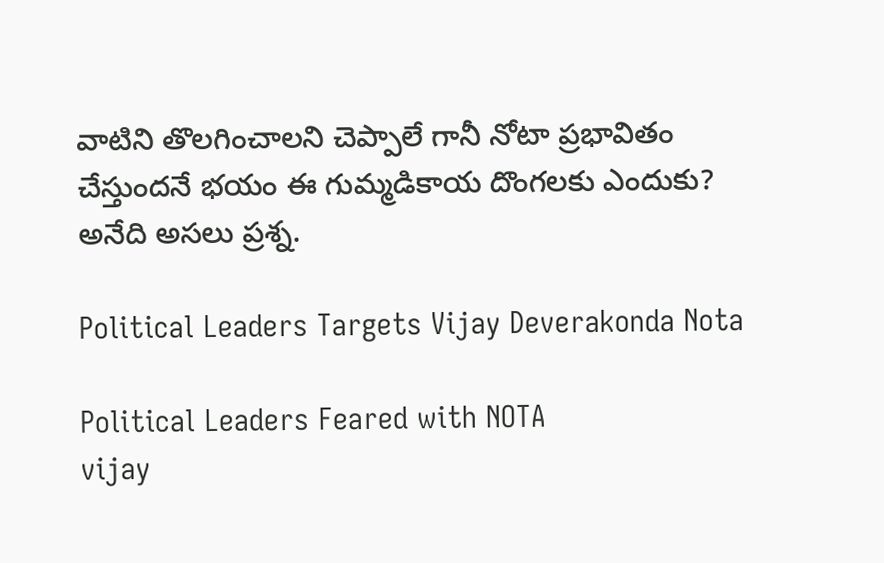వాటిని తొలగించాలని చెప్పాలే గానీ నోటా ప్రభావితం చేస్తుందనే భయం ఈ గుమ్మడికాయ దొంగలకు ఎందుకు? అనేది అసలు ప్రశ్న.

Political Leaders Targets Vijay Deverakonda Nota

Political Leaders Feared with NOTA
vijay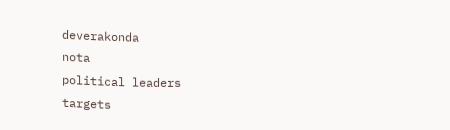deverakonda
nota
political leaders
targets